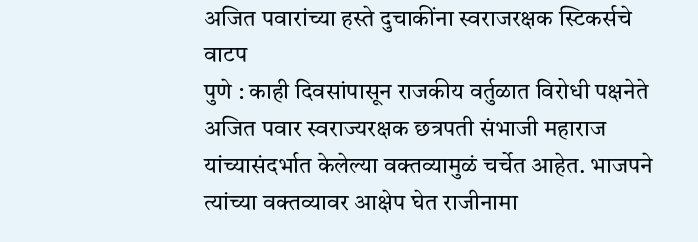अजित पवारांच्या हस्ते दुचाकींना स्वराजरक्षक स्टिकर्सचे वाटप
पुणे : काही दिवसांपासून राजकीय वर्तुळात विरोधी पक्षनेते अजित पवार स्वराज्यरक्षक छत्रपती संभाजी महाराज यांच्यासंदर्भात केलेल्या वक्तव्यामुळं चर्चेत आहेत. भाजपने त्यांच्या वक्तव्यावर आक्षेप घेत राजीनामा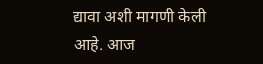द्यावा अशी मागणी केली आहे. आज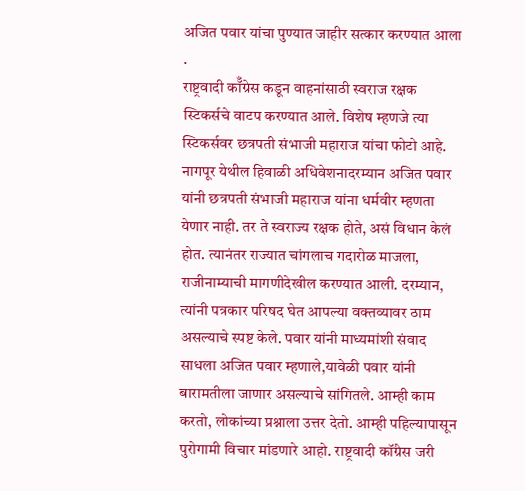अजित पवार यांचा पुण्यात जाहीर सत्कार करण्यात आला .
राष्ट्रवादी कॉँग्रेस कडून वाहनांसाठी स्वराज रक्षक स्टिकर्सचे वाटप करण्यात आले. विशेष म्हणजे त्या स्टिकर्सवर छत्रपती संभाजी महाराज यांचा फोटो आहे. नागपूर येथील हिवाळी अधिवेशनादरम्यान अजित पवार यांनी छत्रपती संभाजी महाराज यांना धर्मवीर म्हणता येणार नाही. तर ते स्वराज्य रक्षक होते, असं विधान केलं होत. त्यानंतर राज्यात चांगलाच गदारोळ माजला, राजीनाम्याची मागणीदेखील करण्यात आली. दरम्यान, त्यांनी पत्रकार परिषद घेत आपल्या वक्तव्यावर ठाम असल्याचे स्पष्ट केले. पवार यांनी माध्यमांशी संवाद साधला अजित पवार म्हणाले,यावेळी पवार यांनी बारामतीला जाणार असल्याचे सांगितले. आम्ही काम करतो, लोकांच्या प्रश्नाला उत्तर देतो. आम्ही पहिल्यापासून पुरोगामी विचार मांडणारे आहो. राष्ट्रवादी कॉंग्रेस जरी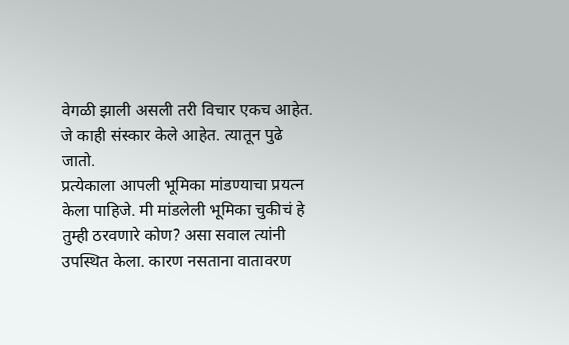वेगळी झाली असली तरी विचार एकच आहेत. जे काही संस्कार केले आहेत. त्यातून पुढे जातो.
प्रत्येकाला आपली भूमिका मांडण्याचा प्रयत्न केला पाहिजे. मी मांडलेली भूमिका चुकीचं हे तुम्ही ठरवणारे कोण? असा सवाल त्यांनी उपस्थित केला. कारण नसताना वातावरण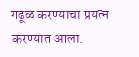गढूळ करण्याचा प्रयत्न करण्यात आला.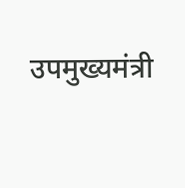उपमुख्यमंत्री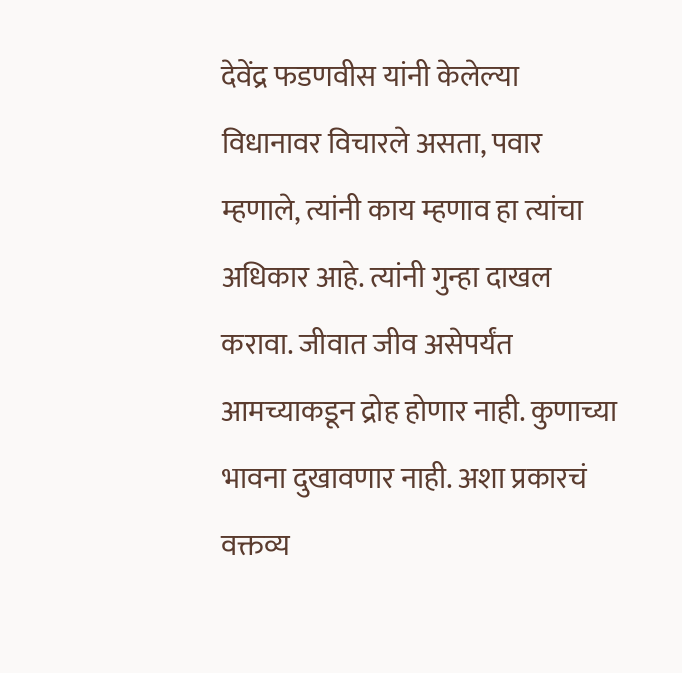देवेंद्र फडणवीस यांनी केलेल्या विधानावर विचारले असता, पवार म्हणाले, त्यांनी काय म्हणाव हा त्यांचा अधिकार आहे. त्यांनी गुन्हा दाखल करावा. जीवात जीव असेपर्यंत आमच्याकडून द्रोह होणार नाही. कुणाच्या भावना दुखावणार नाही. अशा प्रकारचं वक्तव्य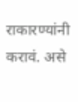राकारण्यांनी करावं. असे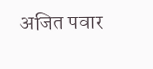अजित पवार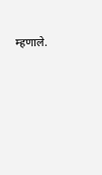म्हणाले.